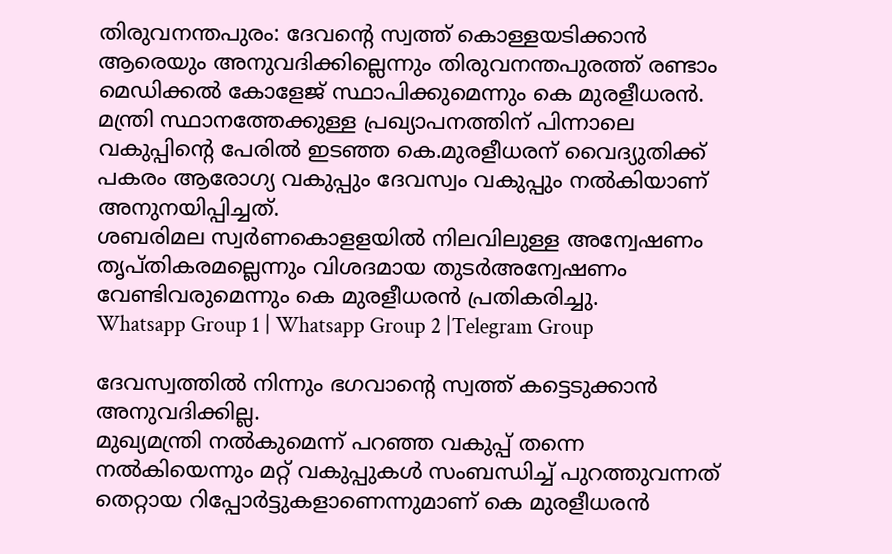തിരുവനന്തപുരം: ദേവന്റെ സ്വത്ത് കൊള്ളയടിക്കാൻ ആരെയും അനുവദിക്കില്ലെന്നും തിരുവനന്തപുരത്ത് രണ്ടാം മെഡിക്കൽ കോളേജ് സ്ഥാപിക്കുമെന്നും കെ മുരളീധരൻ.
മന്ത്രി സ്ഥാനത്തേക്കുള്ള പ്രഖ്യാപനത്തിന് പിന്നാലെ വകുപ്പിന്റെ പേരിൽ ഇടഞ്ഞ കെ.മുരളീധരന് വൈദ്യുതിക്ക് പകരം ആരോഗ്യ വകുപ്പും ദേവസ്വം വകുപ്പും നൽകിയാണ് അനുനയിപ്പിച്ചത്.
ശബരിമല സ്വർണകൊളളയിൽ നിലവിലുള്ള അന്വേഷണം തൃപ്തികരമല്ലെന്നും വിശദമായ തുടർഅന്വേഷണം വേണ്ടിവരുമെന്നും കെ മുരളീധരൻ പ്രതികരിച്ചു.
Whatsapp Group 1 | Whatsapp Group 2 |Telegram Group

ദേവസ്വത്തിൽ നിന്നും ഭഗവാൻ്റെ സ്വത്ത് കട്ടെടുക്കാൻ അനുവദിക്കില്ല.
മുഖ്യമന്ത്രി നൽകുമെന്ന് പറഞ്ഞ വകുപ്പ് തന്നെ നൽകിയെന്നും മറ്റ് വകുപ്പുകൾ സംബന്ധിച്ച് പുറത്തുവന്നത് തെറ്റായ റിപ്പോർട്ടുകളാണെന്നുമാണ് കെ മുരളീധരൻ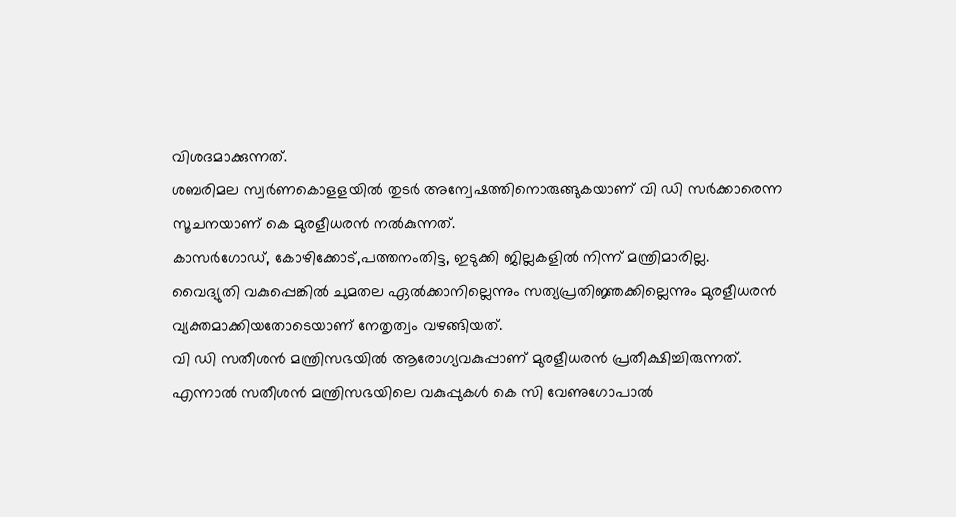വിശദമാക്കുന്നത്.
ശബരിമല സ്വർണകൊളളയിൽ തുടർ അന്വേഷത്തിനൊരുങ്ങുകയാണ് വി ഡി സർക്കാരെന്ന സൂചനയാണ് കെ മുരളീധരൻ നൽകുന്നത്.
കാസർഗോഡ്, കോഴിക്കോട്,പത്തനംതിട്ട, ഇടുക്കി ജില്ലകളിൽ നിന്ന് മന്ത്രിമാരില്ല.
വൈദ്യുതി വകുപ്പെങ്കിൽ ചുമതല ഏൽക്കാനില്ലെന്നും സത്യപ്രതിജ്ഞക്കില്ലെന്നും മുരളീധരൻ വ്യക്തമാക്കിയതോടെയാണ് നേതൃത്വം വഴങ്ങിയത്.
വി ഡി സതീശൻ മന്ത്രിസഭയിൽ ആരോഗ്യവകുപ്പാണ് മുരളീധരൻ പ്രതീക്ഷിച്ചിരുന്നത്.
എന്നാൽ സതീശൻ മന്ത്രിസഭയിലെ വകുപ്പുകൾ കെ സി വേണുഗോപാൽ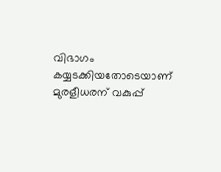വിഭാഗം കയ്യടക്കിയതോടെയാണ് മുരളീധരന് വകുപ്പ്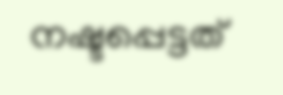നഷ്ടപ്പെട്ടത്